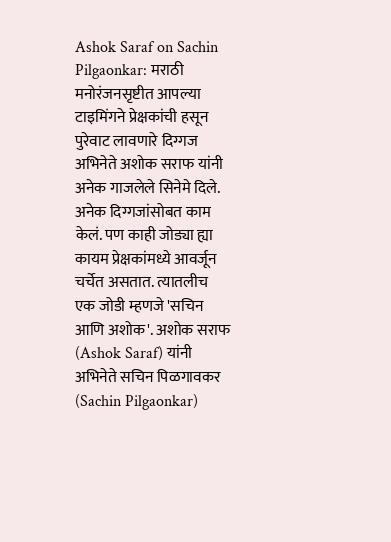Ashok Saraf on Sachin Pilgaonkar: मराठी मनोरंजनसृष्टीत आपल्या टाइमिंगने प्रेक्षकांची हसून पुरेवाट लावणारे दिग्गज अभिनेते अशोक सराफ यांनी अनेक गाजलेले सिनेमे दिले. अनेक दिग्गजांसोबत काम केलं. पण काही जोड्या ह्या कायम प्रेक्षकांमध्ये आवर्जून चर्चेत असतात. त्यातलीच एक जोडी म्हणजे 'सचिन आणि अशोक'. अशोक सराफ (Ashok Saraf) यांनी अभिनेते सचिन पिळगावकर (Sachin Pilgaonkar)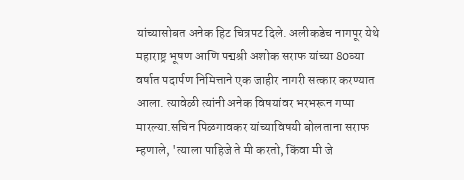यांच्यासोबत अनेक हिट चित्रपट दिले. अलीकडेच नागपूर येथे महाराष्ट्र भूषण आणि पद्मश्री अशोक सराफ यांच्या 80व्या वर्षात पदार्पण निमित्ताने एक जाहीर नागरी सत्कार करण्यात आला. त्यावेळी त्यांनी अनेक विषयांवर भरभरून गप्पा मारल्या.सचिन पिळगावकर यांच्याविषयी बोलताना सराफ म्हणाले, 'त्याला पाहिजे ते मी करतो, किंवा मी जे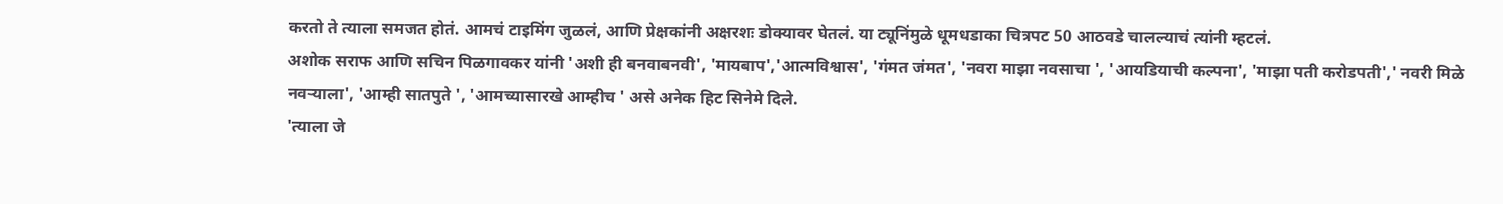करतो ते त्याला समजत होतं. आमचं टाइमिंग जुळलं, आणि प्रेक्षकांनी अक्षरशः डोक्यावर घेतलं. या ट्यूनिंमुळे धूमधडाका चित्रपट 50 आठवडे चालल्याचं त्यांनी म्हटलं.
अशोक सराफ आणि सचिन पिळगावकर यांनी 'अशी ही बनवाबनवी', 'मायबाप','आत्मविश्वास', 'गंमत जंमत', 'नवरा माझा नवसाचा ', 'आयडियाची कल्पना', 'माझा पती करोडपती',' नवरी मिळे नवऱ्याला', 'आम्ही सातपुते ', 'आमच्यासारखे आम्हीच ' असे अनेक हिट सिनेमे दिले.
'त्याला जे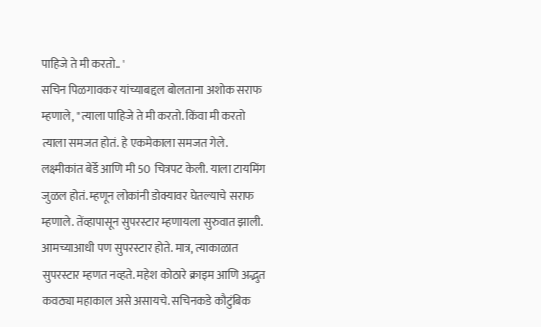पाहिजे ते मी करतो.. '
सचिन पिळगावकर यांच्याबद्दल बोलताना अशोक सराफ म्हणाले, "त्याला पाहिजे ते मी करतो. किंवा मी करतो त्याला समजत होतं. हे एकमेकाला समजत गेले. लक्ष्मीकांत बेर्डे आणि मी 50 चित्रपट केली. याला टायमिंग जुळल होतं. म्हणून लोकांनी डोक्यावर घेतल्याचे सराफ म्हणाले. तेंव्हापासून सुपरस्टार म्हणायला सुरुवात झाली. आमच्याआधी पण सुपरस्टार होते. मात्र, त्याकाळात सुपरस्टार म्हणत नव्हते. महेश कोठारे क्राइम आणि अद्भुत कवठ्या महाकाल असे असायचे. सचिनकडे कौटुंबिक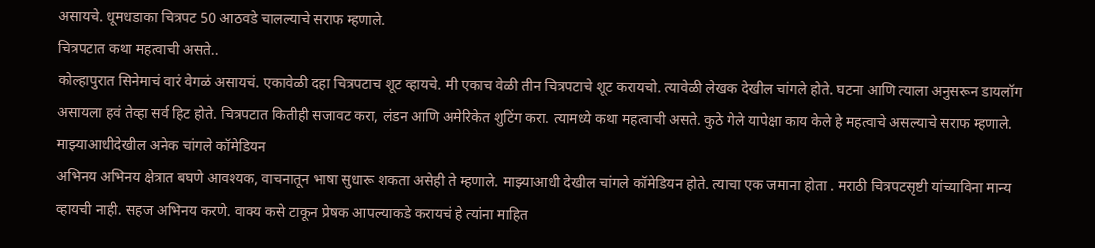असायचे. धूमधडाका चित्रपट 50 आठवडे चालल्याचे सराफ म्हणाले.
चित्रपटात कथा महत्वाची असते..
कोल्हापुरात सिनेमाचं वारं वेगळं असायचं. एकावेळी दहा चित्रपटाच शूट व्हायचे. मी एकाच वेळी तीन चित्रपटाचे शूट करायचो. त्यावेळी लेखक देखील चांगले होते. घटना आणि त्याला अनुसरून डायलॉग असायला हवं तेव्हा सर्व हिट होते. चित्रपटात कितीही सजावट करा, लंडन आणि अमेरिकेत शुटिंग करा. त्यामध्ये कथा महत्वाची असते. कुठे गेले यापेक्षा काय केले हे महत्वाचे असल्याचे सराफ म्हणाले.
माझ्याआधीदेखील अनेक चांगले कॉमेडियन
अभिनय अभिनय क्षेत्रात बघणे आवश्यक, वाचनातून भाषा सुधारू शकता असेही ते म्हणाले. माझ्याआधी देखील चांगले कॉमेडियन होते. त्याचा एक जमाना होता . मराठी चित्रपटसृष्टी यांच्याविना मान्य व्हायची नाही. सहज अभिनय करणे. वाक्य कसे टाकून प्रेषक आपल्याकडे करायचं हे त्यांना माहित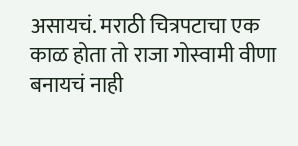असायचं. मराठी चित्रपटाचा एक काळ होता तो राजा गोस्वामी वीणा बनायचं नाही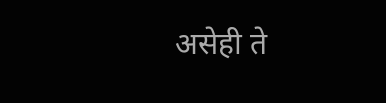असेही ते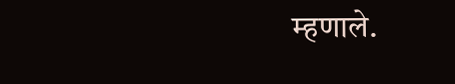म्हणाले.